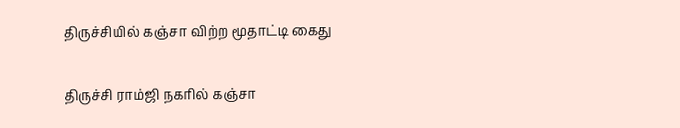திருச்சியில் கஞ்சா விற்ற மூதாட்டி கைது

திருச்சி ராம்ஜி நகரில் கஞ்சா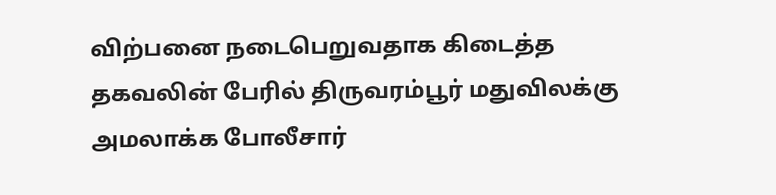விற்பனை நடைபெறுவதாக கிடைத்த தகவலின் பேரில் திருவரம்பூர் மதுவிலக்கு அமலாக்க போலீசார்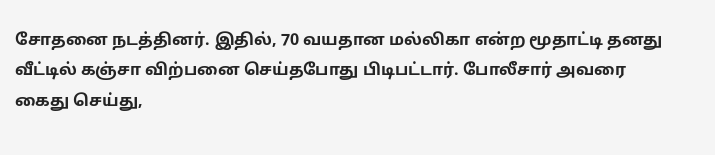சோதனை நடத்தினர். இதில், 70 வயதான மல்லிகா என்ற மூதாட்டி தனது வீட்டில் கஞ்சா விற்பனை செய்தபோது பிடிபட்டார். போலீசார் அவரை கைது செய்து,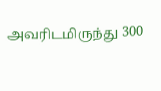அவரிடமிருந்து 300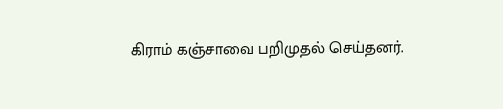கிராம் கஞ்சாவை பறிமுதல் செய்தனர்.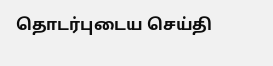தொடர்புடைய செய்தி